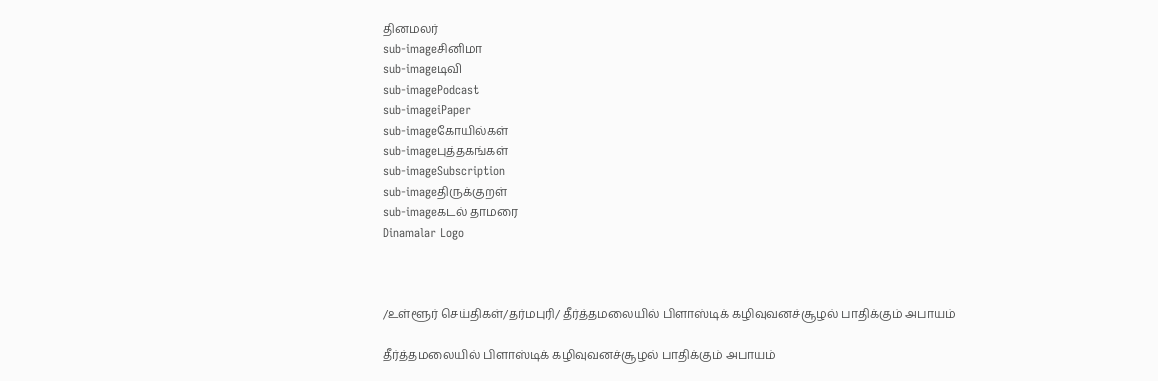தினமலர்
sub-imageசினிமா
sub-imageடிவி
sub-imagePodcast
sub-imageiPaper
sub-imageகோயில்கள்
sub-imageபுத்தகங்கள்
sub-imageSubscription
sub-imageதிருக்குறள்
sub-imageகடல் தாமரை
Dinamalar Logo



/உள்ளூர் செய்திகள்/தர்மபுரி/ தீர்த்தமலையில் பிளாஸ்டிக் கழிவுவனச்சூழல் பாதிக்கும் அபாயம்

தீர்த்தமலையில் பிளாஸ்டிக் கழிவுவனச்சூழல் பாதிக்கும் அபாயம்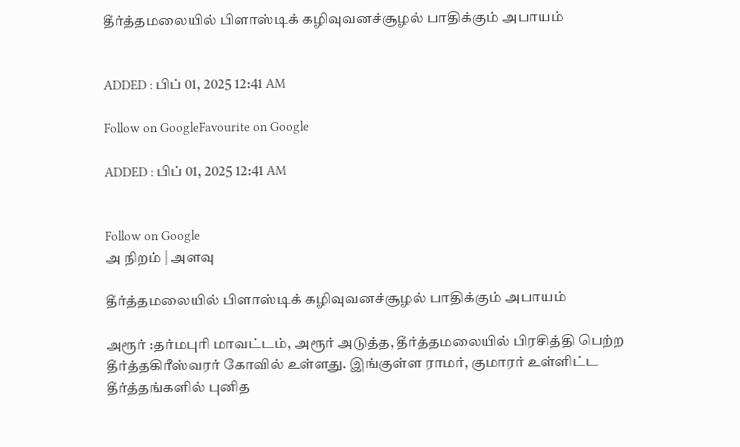தீர்த்தமலையில் பிளாஸ்டிக் கழிவுவனச்சூழல் பாதிக்கும் அபாயம்


ADDED : பிப் 01, 2025 12:41 AM

Follow on GoogleFavourite on Google

ADDED : பிப் 01, 2025 12:41 AM


Follow on Google
அ நிறம் | அளவு

தீர்த்தமலையில் பிளாஸ்டிக் கழிவுவனச்சூழல் பாதிக்கும் அபாயம்

அரூர் :தர்மபுரி மாவட்டம், அரூர் அடுத்த, தீர்த்தமலையில் பிரசித்தி பெற்ற தீர்த்தகிரீஸ்வரர் கோவில் உள்ளது. இங்குள்ள ராமர், குமாரர் உள்ளிட்ட தீர்த்தங்களில் புனித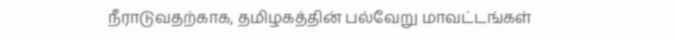நீராடுவதற்காக, தமிழகத்தின் பல்வேறு மாவட்டங்கள்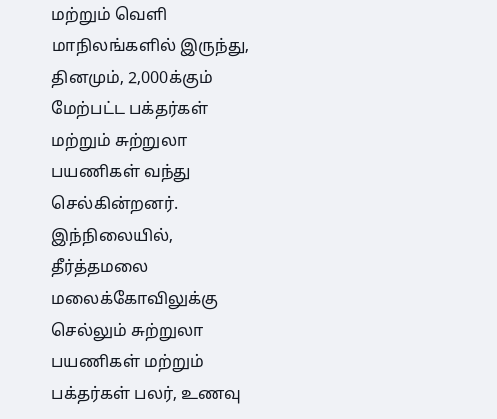மற்றும் வெளி மாநிலங்களில் இருந்து, தினமும், 2,000க்கும் மேற்பட்ட பக்தர்கள் மற்றும் சுற்றுலா பயணிகள் வந்து செல்கின்றனர். இந்நிலையில், தீர்த்தமலை மலைக்கோவிலுக்கு செல்லும் சுற்றுலா பயணிகள் மற்றும் பக்தர்கள் பலர், உணவு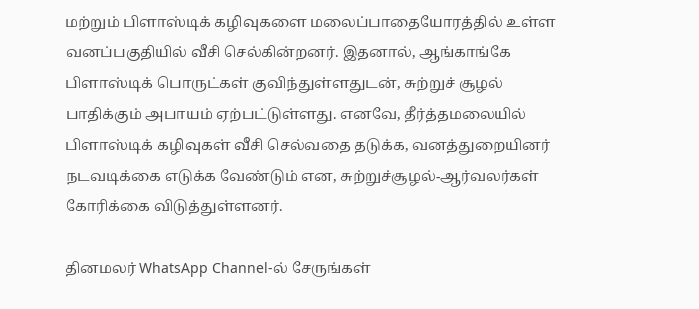மற்றும் பிளாஸ்டிக் கழிவுகளை மலைப்பாதையோரத்தில் உள்ள வனப்பகுதியில் வீசி செல்கின்றனர். இதனால், ஆங்காங்கே பிளாஸ்டிக் பொருட்கள் குவிந்துள்ளதுடன், சுற்றுச் சூழல் பாதிக்கும் அபாயம் ஏற்பட்டுள்ளது. எனவே, தீர்த்தமலையில் பிளாஸ்டிக் கழிவுகள் வீசி செல்வதை தடுக்க, வனத்துறையினர் நடவடிக்கை எடுக்க வேண்டும் என, சுற்றுச்சூழல்-ஆர்வலர்கள் கோரிக்கை விடுத்துள்ளனர்.

தினமலர் WhatsApp Channel-ல் சேருங்கள்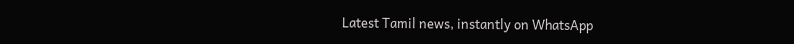Latest Tamil news, instantly on WhatsApp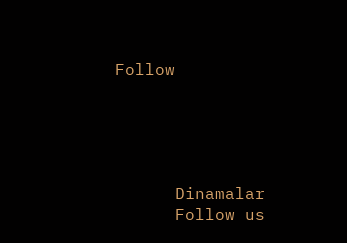Follow





      Dinamalar
      Follow us